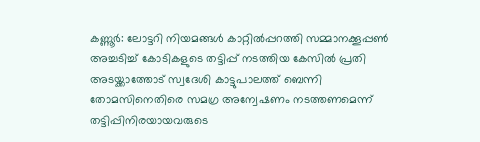കണ്ണൂർ: ലോട്ടറി നിയമങ്ങൾ കാറ്റിൽപ്പറത്തി സമ്മാനക്കൂപ്പൺ അച്ചടിച്ച് കോടികളുടെ തട്ടിപ്പ് നടത്തിയ കേസിൽ പ്രതി അടയ്ക്കാത്തോട് സ്വദേശി കാട്ടുപാലത്ത് ബെന്നി തോമസിനെതിരെ സമഗ്ര അന്വേഷണം നടത്തണമെന്ന് തട്ടിപ്പിനിരയായവരുടെ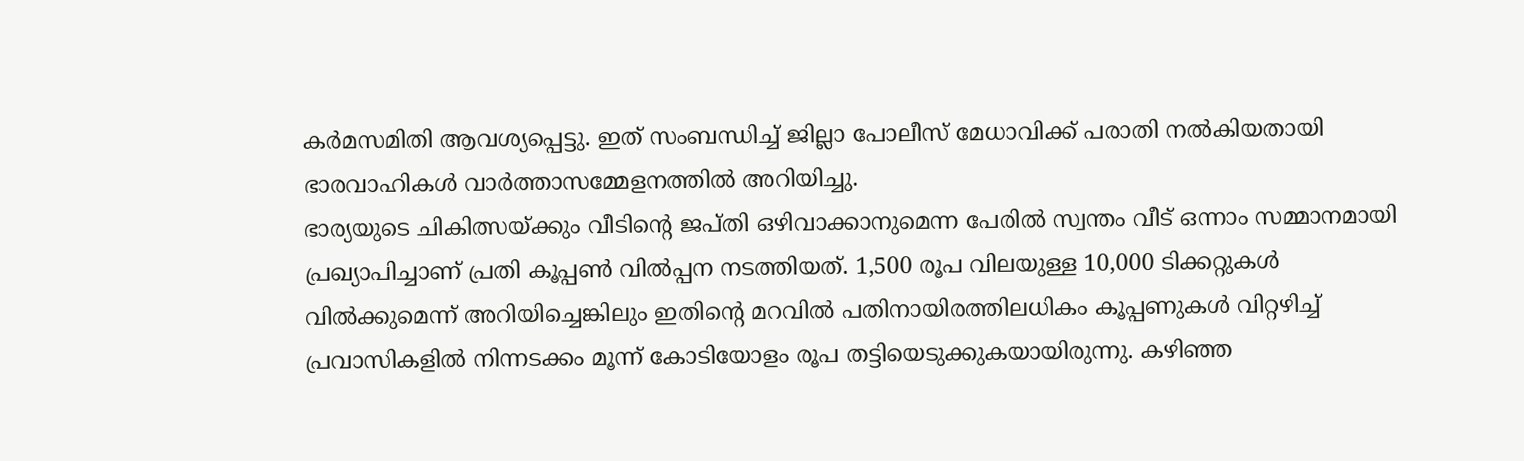കർമസമിതി ആവശ്യപ്പെട്ടു. ഇത് സംബന്ധിച്ച് ജില്ലാ പോലീസ് മേധാവിക്ക് പരാതി നൽകിയതായി ഭാരവാഹികൾ വാർത്താസമ്മേളനത്തിൽ അറിയിച്ചു.
ഭാര്യയുടെ ചികിത്സയ്ക്കും വീടിന്റെ ജപ്തി ഒഴിവാക്കാനുമെന്ന പേരിൽ സ്വന്തം വീട് ഒന്നാം സമ്മാനമായി പ്രഖ്യാപിച്ചാണ് പ്രതി കൂപ്പൺ വിൽപ്പന നടത്തിയത്. 1,500 രൂപ വിലയുള്ള 10,000 ടിക്കറ്റുകൾ വിൽക്കുമെന്ന് അറിയിച്ചെങ്കിലും ഇതിന്റെ മറവിൽ പതിനായിരത്തിലധികം കൂപ്പണുകൾ വിറ്റഴിച്ച് പ്രവാസികളിൽ നിന്നടക്കം മൂന്ന് കോടിയോളം രൂപ തട്ടിയെടുക്കുകയായിരുന്നു. കഴിഞ്ഞ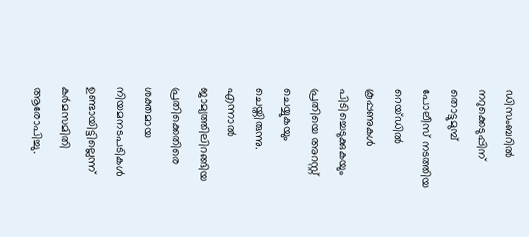ഡിസംബറിൽ നറുക്കെടുപ്പിന് തൊട്ടുമുമ്പ് പോലീസ് നടത്തിയ റെയ്ഡിൽ കൂപ്പണുകൾ പിടിച്ചെടുക്കുകയും പ്രതിയെ അറസ്റ്റ് ചെയ്യുകയും ചെയ്തിരുന്നു.
എന്നാൽ ജാമ്യത്തിലിറങ്ങിയ പ്രതിക്കെതിരെ ശക്തമായ നിയമനടപടികൾ ഉണ്ടായിട്ടില്ലെന്ന് കർമസമിതി ആരോപിച്ചു.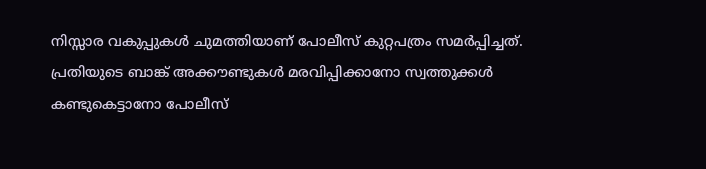നിസ്സാര വകുപ്പുകൾ ചുമത്തിയാണ് പോലീസ് കുറ്റപത്രം സമർപ്പിച്ചത്. പ്രതിയുടെ ബാങ്ക് അക്കൗണ്ടുകൾ മരവിപ്പിക്കാനോ സ്വത്തുക്കൾ കണ്ടുകെട്ടാനോ പോലീസ്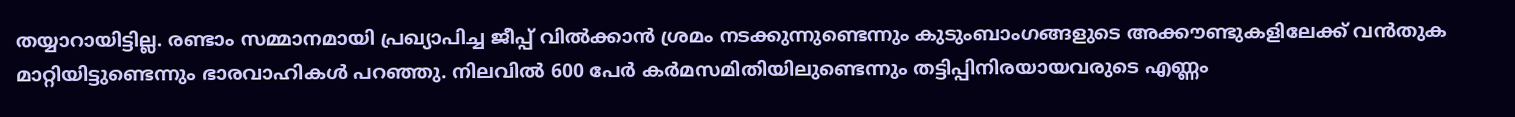തയ്യാറായിട്ടില്ല. രണ്ടാം സമ്മാനമായി പ്രഖ്യാപിച്ച ജീപ്പ് വിൽക്കാൻ ശ്രമം നടക്കുന്നുണ്ടെന്നും കുടുംബാംഗങ്ങളുടെ അക്കൗണ്ടുകളിലേക്ക് വൻതുക മാറ്റിയിട്ടുണ്ടെന്നും ഭാരവാഹികൾ പറഞ്ഞു. നിലവിൽ 600 പേർ കർമസമിതിയിലുണ്ടെന്നും തട്ടിപ്പിനിരയായവരുടെ എണ്ണം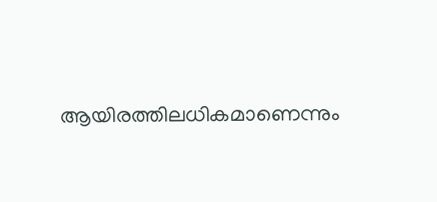ആയിരത്തിലധികമാണെന്നും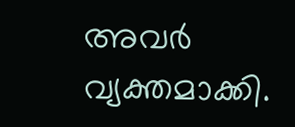അവർ വ്യക്തമാക്കി.